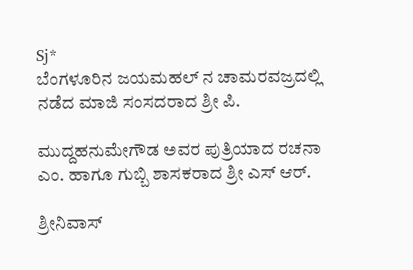Sj*
ಬೆಂಗಳೂರಿನ ಜಯಮಹಲ್ ನ ಚಾಮರವಜ್ರದಲ್ಲಿ ನಡೆದ ಮಾಜಿ ಸಂಸದರಾದ ಶ್ರೀ ಪಿ.

ಮುದ್ದಹನುಮೇಗೌಡ ಅವರ ಪುತ್ರಿಯಾದ ರಚನಾ ಎಂ. ಹಾಗೂ ಗುಬ್ಬಿ ಶಾಸಕರಾದ ಶ್ರೀ ಎಸ್ ಆರ್.

ಶ್ರೀನಿವಾಸ್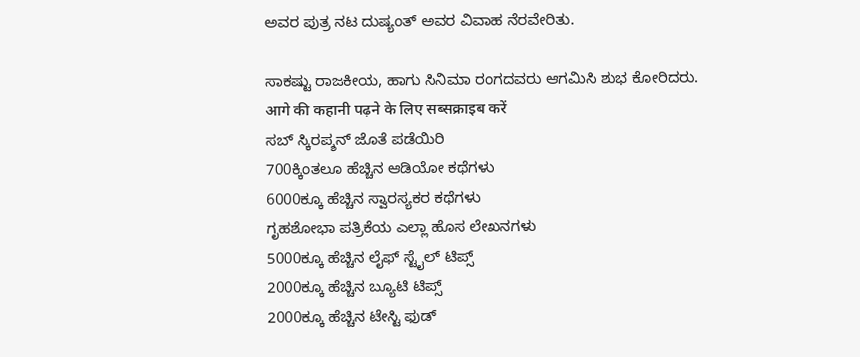ಅವರ ಪುತ್ರ ನಟ ದುಷ್ಯಂತ್ ಅವರ ವಿವಾಹ ನೆರವೇರಿತು.

ಸಾಕಷ್ಟು ರಾಜಕೀಯ, ಹಾಗು ಸಿನಿಮಾ ರಂಗದವರು ಆಗಮಿಸಿ ಶುಭ ಕೋರಿದರು.
आगे की कहानी पढ़ने के लिए सब्सक्राइब करें
ಸಬ್ ಸ್ಕಿರಪ್ಶನ್ ಜೊತೆ ಪಡೆಯಿರಿ
700ಕ್ಕಿಂತಲೂ ಹೆಚ್ಚಿನ ಆಡಿಯೋ ಕಥೆಗಳು
6000ಕ್ಕೂ ಹೆಚ್ಚಿನ ಸ್ವಾರಸ್ಯಕರ ಕಥೆಗಳು
ಗೃಹಶೋಭಾ ಪತ್ರಿಕೆಯ ಎಲ್ಲಾ ಹೊಸ ಲೇಖನಗಳು
5000ಕ್ಕೂ ಹೆಚ್ಚಿನ ಲೈಫ್ ಸ್ಟೈಲ್ ಟಿಪ್ಸ್
2000ಕ್ಕೂ ಹೆಚ್ಚಿನ ಬ್ಯೂಟಿ ಟಿಪ್ಸ್
2000ಕ್ಕೂ ಹೆಚ್ಚಿನ ಟೇಸ್ಟಿ ಫುಡ್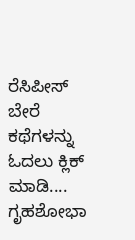ರೆಸಿಪೀಸ್
ಬೇರೆ ಕಥೆಗಳನ್ನು ಓದಲು ಕ್ಲಿಕ್ ಮಾಡಿ....
ಗೃಹಶೋಭಾ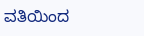ವತಿಯಿಂದ